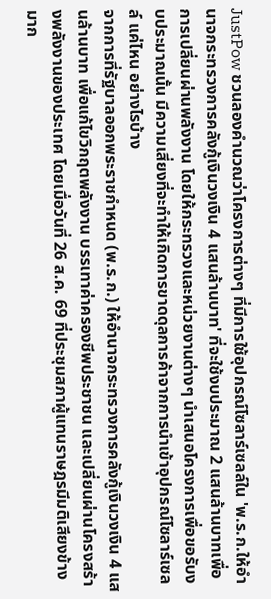JustPow ชวนลองคำนวณว่าโครงการต่างๆ ที่มีการใช้อุปกรณ์โซลาร์เซลล์ใน 'พ.ร.ก.ให้อำนาจกระทรวงการคลังกู้เงินวงเงิน 4 แสนล้านบาท' ที่จะใช้งบประมาณ 2 แสนล้านบาทเพื่อการเปลี่ยนผ่านพลังงาน โดยให้กระทรวงและหน่วยงานต่างๆ นำเสนอโครงการเพื่อขอรับงบประมาณนั้น มีความเสี่ยงที่จะทำให้เกิดการขาดดุลการค้าจากการนำเข้าอุปกรณ์โซลาร์เซลล์ แค่ไหน อย่างไรบ้าง
จากการที่รัฐบาลออกพระราชกำหนด (พ.ร.ก.) ให้อำนาจกระทรวงการคลังกู้เงินวงเงิน 4 แสนล้านบาท เพื่อแก้ไขวิกฤตพลังงาน บรรเทาค่าครองชีพประชาชน และเปลี่ยนผ่านโครงสร้างพลังงานของประเทศ โดยเมื่อวันที่ 26 ส.ค. 69 ที่ประชุมสภาผู้แทนราษฎรมีมติเสียงข้างมาก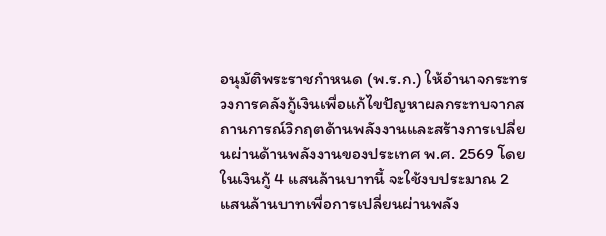อนุมัติพระราชกำหนด (พ.ร.ก.) ให้อำนาจกระทรวงการคลังกู้เงินเพื่อแก้ไขปัญหาผลกระทบจากสถานการณ์วิกฤตด้านพลังงานและสร้างการเปลี่ยนผ่านด้านพลังงานของประเทศ พ.ศ. 2569 โดยในเงินกู้ 4 แสนล้านบาทนี้ จะใช้งบประมาณ 2 แสนล้านบาทเพื่อการเปลี่ยนผ่านพลัง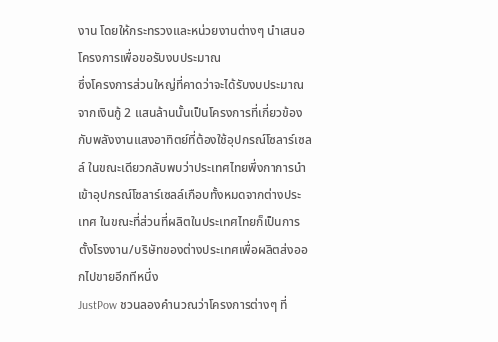งาน โดยให้กระทรวงและหน่วยงานต่างๆ นำเสนอโครงการเพื่อขอรับงบประมาณ
ซึ่งโครงการส่วนใหญ่ที่คาดว่าจะได้รับงบประมาณจากเงินกู้ 2 แสนล้านนั้นเป็นโครงการที่เกี่ยวข้องกับพลังงานแสงอาทิตย์ที่ต้องใช้อุปกรณ์โซลาร์เซลล์ ในขณะเดียวกลับพบว่าประเทศไทยพึ่งกาการนำเข้าอุปกรณ์โซลาร์เซลล์เกือบทั้งหมดจากต่างประเทศ ในขณะที่ส่วนที่ผลิตในประเทศไทยก็เป็นการตั้งโรงงาน/บริษัทของต่างประเทศเพื่อผลิตส่งออกไปขายอีกทีหนึ่ง
JustPow ชวนลองคำนวณว่าโครงการต่างๆ ที่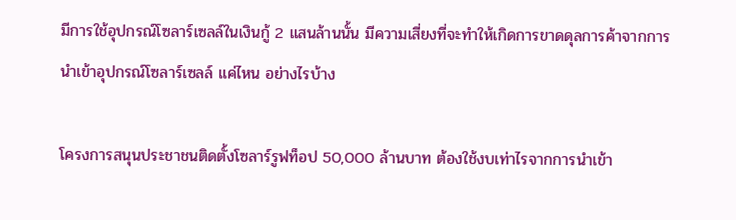มีการใช้อุปกรณ์โซลาร์เซลล์ในเงินกู้ 2 แสนล้านนั้น มีความเสี่ยงที่จะทำให้เกิดการขาดดุลการค้าจากการนำเข้าอุปกรณ์โซลาร์เซลล์ แค่ไหน อย่างไรบ้าง

โครงการสนุนประชาชนติดตั้งโซลาร์รูฟท็อป 50,000 ล้านบาท ต้องใช้งบเท่าไรจากการนำเข้า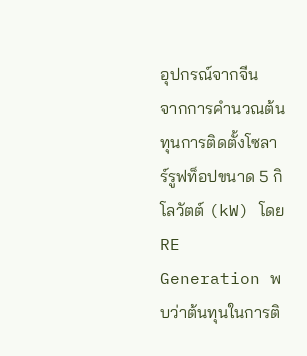อุปกรณ์จากจีน
จากการคำนวณต้นทุนการติดตั้งโซลาร์รูฟท็อปขนาด 5 กิโลวัตต์ (kW) โดย RE Generation พบว่าต้นทุนในการติ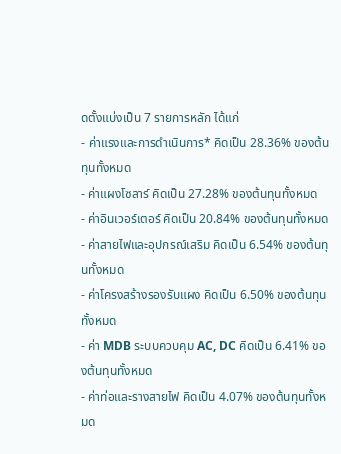ดตั้งแบ่งเป็น 7 รายการหลัก ได้แก่
- ค่าแรงและการดำเนินการ* คิดเป็น 28.36% ของต้นทุนทั้งหมด
- ค่าแผงโซลาร์ คิดเป็น 27.28% ของต้นทุนทั้งหมด
- ค่าอินเวอร์เตอร์ คิดเป็น 20.84% ของต้นทุนทั้งหมด
- ค่าสายไฟและอุปกรณ์เสริม คิดเป็น 6.54% ของต้นทุนทั้งหมด
- ค่าโครงสร้างรองรับแผง คิดเป็น 6.50% ของต้นทุนทั้งหมด
- ค่า MDB ระบบควบคุม AC, DC คิดเป็น 6.41% ของต้นทุนทั้งหมด
- ค่าท่อและรางสายไฟ คิดเป็น 4.07% ของต้นทุนทั้งหมด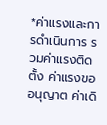*ค่าแรงและการดำเนินการ รวมค่าแรงติดตั้ง ค่าแรงขออนุญาต ค่าเดิ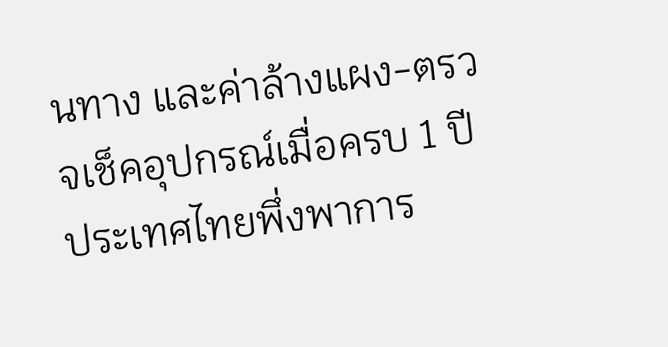นทาง และค่าล้างแผง-ตรวจเช็คอุปกรณ์เมื่อครบ 1 ปี
ประเทศไทยพึ่งพาการ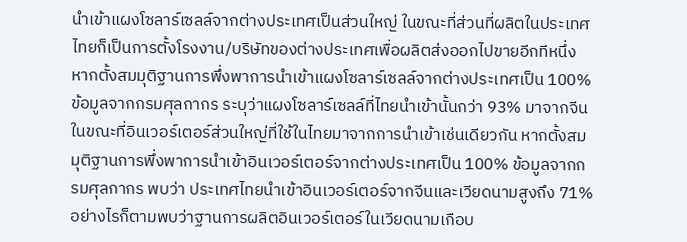นำเข้าแผงโซลาร์เซลล์จากต่างประเทศเป็นส่วนใหญ่ ในขณะที่ส่วนที่ผลิตในประเทศไทยก็เป็นการตั้งโรงงาน/บริษัทของต่างประเทศเพื่อผลิตส่งออกไปขายอีกทีหนึ่ง หากตั้งสมมุติฐานการพึ่งพาการนำเข้าแผงโซลาร์เซลล์จากต่างประเทศเป็น 100% ข้อมูลจากกรมศุลกากร ระบุว่าแผงโซลาร์เซลล์ที่ไทยนำเข้านั้นกว่า 93% มาจากจีน ในขณะที่อินเวอร์เตอร์ส่วนใหญ่ที่ใช้ในไทยมาจากการนำเข้าเช่นเดียวกัน หากตั้งสมมุติฐานการพึ่งพาการนำเข้าอินเวอร์เตอร์จากต่างประเทศเป็น 100% ข้อมูลจากกรมศุลกากร พบว่า ประเทศไทยนำเข้าอินเวอร์เตอร์จากจีนและเวียดนามสูงถึง 71% อย่างไรก็ตามพบว่าฐานการผลิตอินเวอร์เตอร์ในเวียดนามเกือบ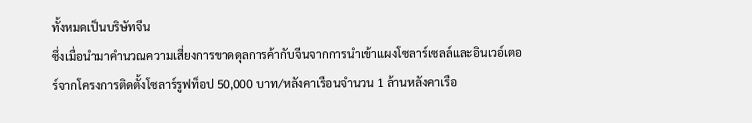ทั้งหมดเป็นบริษัทจีน
ซึ่งเมื่อนำมาคำนวณความเสี่ยงการขาดดุลการค้ากับจีนจากการนำเข้าแผงโซลาร์เซลล์และอินเวอ์เตอร์จากโครงการติดตั้งโซลาร์รูฟท็อป 50,000 บาท/หลังคาเรือนจำนวน 1 ล้านหลังคาเรือ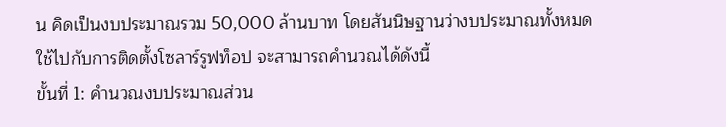น คิดเป็นงบประมาณรวม 50,000 ล้านบาท โดยสันนิษฐานว่างบประมาณทั้งหมดใช้ไปกับการติดตั้งโซลาร์รูฟท็อป จะสามารถคำนวณได้ดังนี้
ขั้นที่ 1: คำนวณงบประมาณส่วน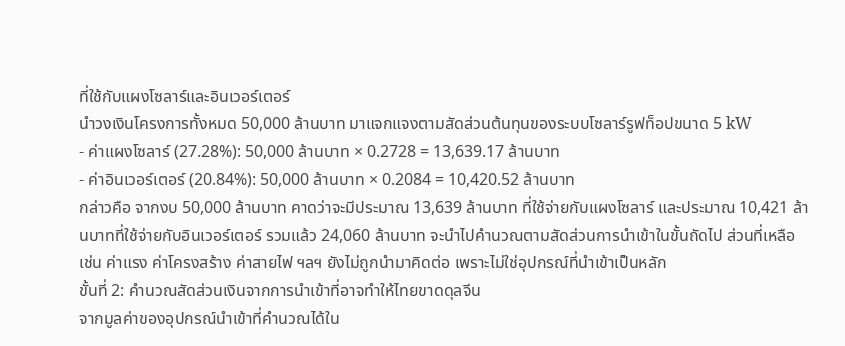ที่ใช้กับแผงโซลาร์และอินเวอร์เตอร์
นำวงเงินโครงการทั้งหมด 50,000 ล้านบาท มาแจกแจงตามสัดส่วนต้นทุนของระบบโซลาร์รูฟท็อปขนาด 5 kW
- ค่าแผงโซลาร์ (27.28%): 50,000 ล้านบาท × 0.2728 = 13,639.17 ล้านบาท
- ค่าอินเวอร์เตอร์ (20.84%): 50,000 ล้านบาท × 0.2084 = 10,420.52 ล้านบาท
กล่าวคือ จากงบ 50,000 ล้านบาท คาดว่าจะมีประมาณ 13,639 ล้านบาท ที่ใช้จ่ายกับแผงโซลาร์ และประมาณ 10,421 ล้านบาทที่ใช้จ่ายกับอินเวอร์เตอร์ รวมแล้ว 24,060 ล้านบาท จะนำไปคำนวณตามสัดส่วนการนำเข้าในขั้นถัดไป ส่วนที่เหลือ เช่น ค่าแรง ค่าโครงสร้าง ค่าสายไฟ ฯลฯ ยังไม่ถูกนำมาคิดต่อ เพราะไม่ใช่อุปกรณ์ที่นำเข้าเป็นหลัก
ขั้นที่ 2: คำนวณสัดส่วนเงินจากการนำเข้าที่อาจทำให้ไทยขาดดุลจีน
จากมูลค่าของอุปกรณ์นำเข้าที่คำนวณได้ใน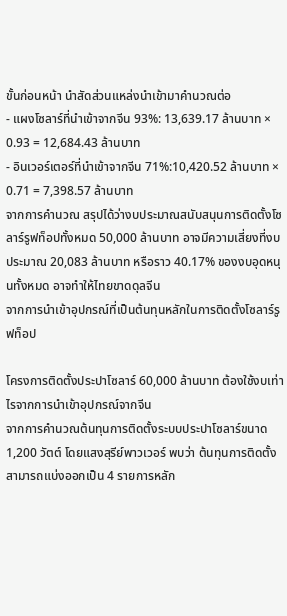ขั้นก่อนหน้า นำสัดส่วนแหล่งนำเข้ามาคำนวณต่อ
- แผงโซลาร์ที่นำเข้าจากจีน 93%: 13,639.17 ล้านบาท × 0.93 = 12,684.43 ล้านบาท
- อินเวอร์เตอร์ที่นำเข้าจากจีน 71%:10,420.52 ล้านบาท × 0.71 = 7,398.57 ล้านบาท
จากการคำนวณ สรุปได้ว่างบประมาณสนับสนุนการติดตั้งโซลาร์รูฟท็อปทั้งหมด 50,000 ล้านบาท อาจมีความเสี่ยงที่งบประมาณ 20,083 ล้านบาท หรือราว 40.17% ของงบอุดหนุนทั้งหมด อาจทำให้ไทยขาดดุลจีน
จากการนำเข้าอุปกรณ์ที่เป็นต้นทุนหลักในการติดตั้งโซลาร์รูฟท็อป

โครงการติดตั้งประปาโซลาร์ 60,000 ล้านบาท ต้องใช้งบเท่าไรจากการนำเข้าอุปกรณ์จากจีน
จากการคำนวณต้นทุนการติดตั้งระบบประปาโซลาร์ขนาด 1,200 วัตต์ โดยแสงสุรีย์พาวเวอร์ พบว่า ต้นทุนการติดตั้งสามารถแบ่งออกเป็น 4 รายการหลัก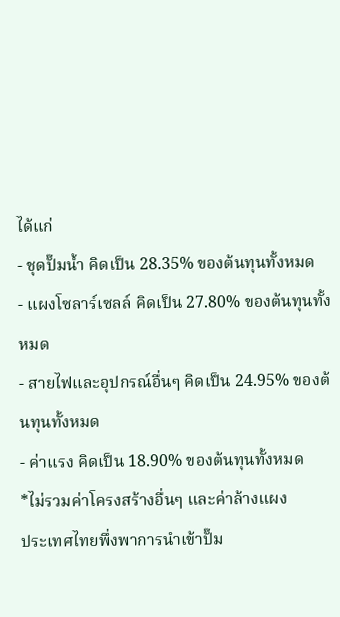ได้แก่
- ชุดปั๊มน้ำ คิดเป็น 28.35% ของต้นทุนทั้งหมด
- แผงโซลาร์เซลล์ คิดเป็น 27.80% ของต้นทุนทั้งหมด
- สายไฟและอุปกรณ์อื่นๆ คิดเป็น 24.95% ของต้นทุนทั้งหมด
- ค่าแรง คิดเป็น 18.90% ของต้นทุนทั้งหมด
*ไม่รวมค่าโครงสร้างอื่นๆ และค่าล้างแผง
ประเทศไทยพึ่งพาการนำเข้าปั๊ม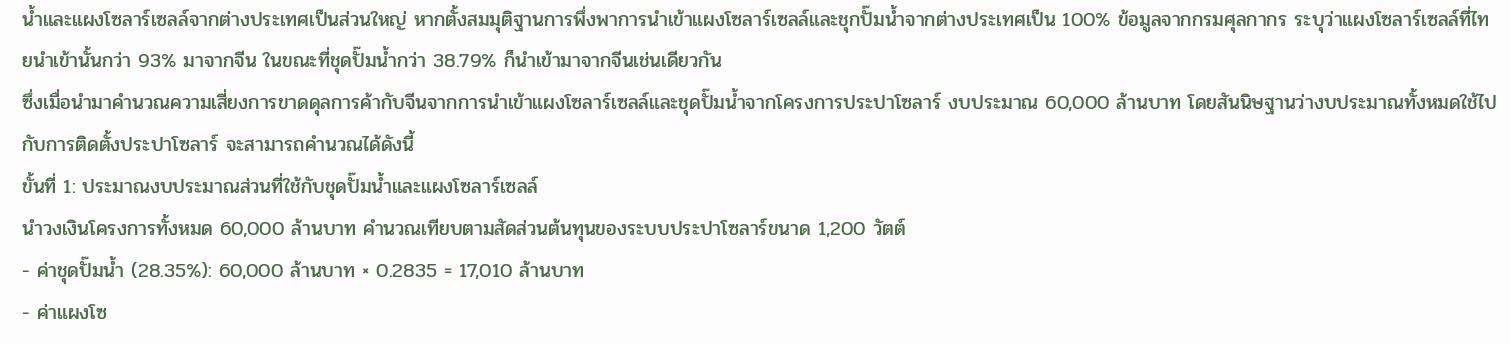น้ำและแผงโซลาร์เซลล์จากต่างประเทศเป็นส่วนใหญ่ หากตั้งสมมุติฐานการพึ่งพาการนำเข้าแผงโซลาร์เซลล์และชุกปั๊มน้ำจากต่างประเทศเป็น 100% ข้อมูลจากกรมศุลกากร ระบุว่าแผงโซลาร์เซลล์ที่ไทยนำเข้านั้นกว่า 93% มาจากจีน ในขณะที่ชุดปั๊มน้ำกว่า 38.79% ก็นำเข้ามาจากจีนเช่นเดียวกัน
ซึ่งเมื่อนำมาคำนวณความเสี่ยงการขาดดุลการค้ากับจีนจากการนำเข้าแผงโซลาร์เซลล์และชุดปั๊มน้ำจากโครงการประปาโซลาร์ งบประมาณ 60,000 ล้านบาท โดยสันนิษฐานว่างบประมาณทั้งหมดใช้ไปกับการติดตั้งประปาโซลาร์ จะสามารถคำนวณได้ดังนี้
ขั้นที่ 1: ประมาณงบประมาณส่วนที่ใช้กับชุดปั๊มน้ำและแผงโซลาร์เซลล์
นำวงเงินโครงการทั้งหมด 60,000 ล้านบาท คำนวณเทียบตามสัดส่วนต้นทุนของระบบประปาโซลาร์ขนาด 1,200 วัตต์
- ค่าชุดปั๊มน้ำ (28.35%): 60,000 ล้านบาท × 0.2835 = 17,010 ล้านบาท
- ค่าแผงโซ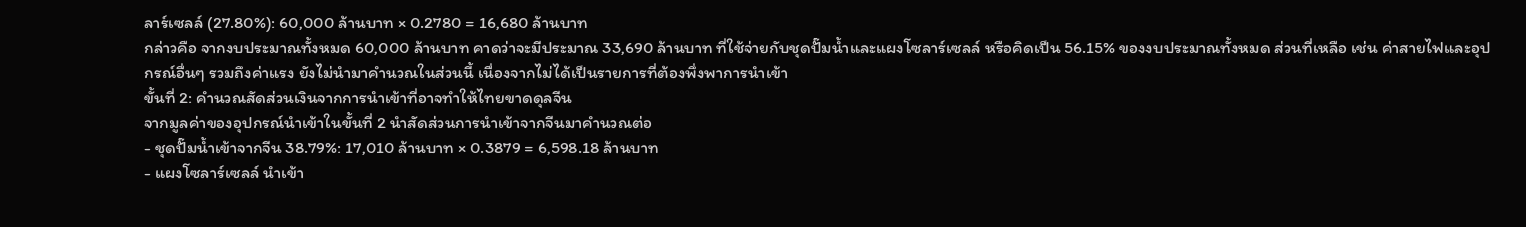ลาร์เซลล์ (27.80%): 60,000 ล้านบาท × 0.2780 = 16,680 ล้านบาท
กล่าวคือ จากงบประมาณทั้งหมด 60,000 ล้านบาท คาดว่าจะมีประมาณ 33,690 ล้านบาท ที่ใช้จ่ายกับชุดปั๊มน้ำและแผงโซลาร์เซลล์ หรือคิดเป็น 56.15% ของงบประมาณทั้งหมด ส่วนที่เหลือ เช่น ค่าสายไฟและอุปกรณ์อื่นๆ รวมถึงค่าแรง ยังไม่นำมาคำนวณในส่วนนี้ เนื่องจากไม่ได้เป็นรายการที่ต้องพึ่งพาการนำเข้า
ขั้นที่ 2: คำนวณสัดส่วนเงินจากการนำเข้าที่อาจทำให้ไทยขาดดุลจีน
จากมูลค่าของอุปกรณ์นำเข้าในขั้นที่ 2 นำสัดส่วนการนำเข้าจากจีนมาคำนวณต่อ
- ชุดปั๊มน้ำเข้าจากจีน 38.79%: 17,010 ล้านบาท × 0.3879 = 6,598.18 ล้านบาท
- แผงโซลาร์เซลล์ นำเข้า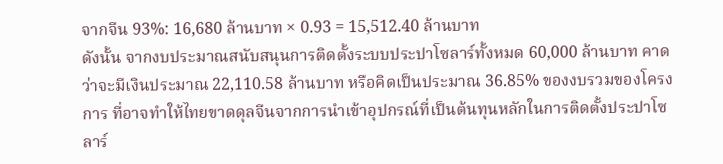จากจีน 93%: 16,680 ล้านบาท × 0.93 = 15,512.40 ล้านบาท
ดังนั้น จากงบประมาณสนับสนุนการติดตั้งระบบประปาโซลาร์ทั้งหมด 60,000 ล้านบาท คาดว่าจะมีเงินประมาณ 22,110.58 ล้านบาท หรือคิดเป็นประมาณ 36.85% ของงบรวมของโครงการ ที่อาจทำให้ไทยขาดดุลจีนจากการนำเข้าอุปกรณ์ที่เป็นต้นทุนหลักในการติดตั้งประปาโซลาร์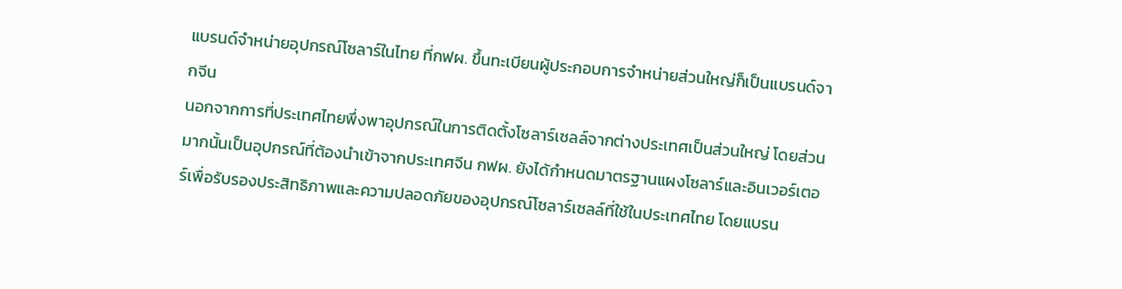แบรนด์จำหน่ายอุปกรณ์โซลาร์ในไทย ที่กฟผ. ขึ้นทะเบียนผู้ประกอบการจำหน่ายส่วนใหญ่ก็เป็นแบรนด์จากจีน
นอกจากการที่ประเทศไทยพึ่งพาอุปกรณ์ในการติดตั้งโซลาร์เซลล์จากต่างประเทศเป็นส่วนใหญ่ โดยส่วนมากนั้นเป็นอุปกรณ์ที่ต้องนำเข้าจากประเทศจีน กฟผ. ยังได้กำหนดมาตรฐานแผงโซลาร์และอินเวอร์เตอร์เพื่อรับรองประสิทธิภาพและความปลอดภัยของอุปกรณ์โซลาร์เซลล์ที่ใช้ในประเทศไทย โดยแบรน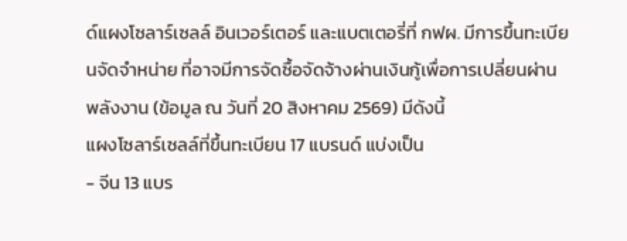ด์แผงโซลาร์เซลล์ อินเวอร์เตอร์ และแบตเตอรี่ที่ กฟผ. มีการขึ้นทะเบียนจัดจำหน่าย ที่อาจมีการจัดซื้อจัดจ้างผ่านเงินกู้เพื่อการเปลี่ยนผ่านพลังงาน (ข้อมูล ณ วันที่ 20 สิงหาคม 2569) มีดังนี้
แผงโซลาร์เซลล์ที่ขึ้นทะเบียน 17 แบรนด์ แบ่งเป็น
- จีน 13 แบร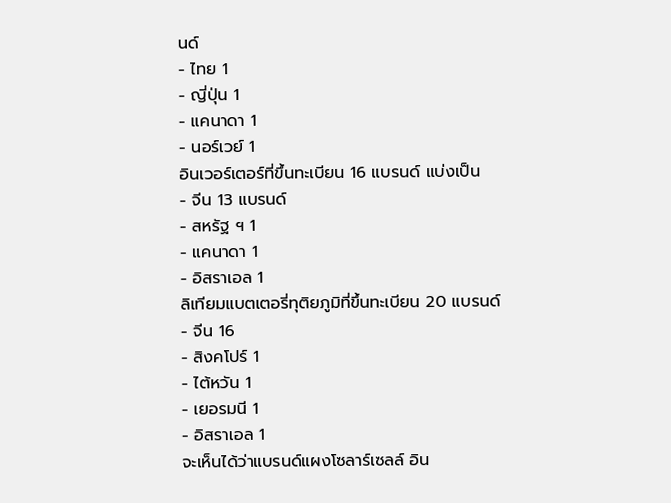นด์
- ไทย 1
- ญี่ปุ่น 1
- แคนาดา 1
- นอร์เวย์ 1
อินเวอร์เตอร์ที่ขึ้นทะเบียน 16 แบรนด์ แบ่งเป็น
- จีน 13 แบรนด์
- สหรัฐ ฯ 1
- แคนาดา 1
- อิสราเอล 1
ลิเทียมแบตเตอรี่ทุติยภูมิที่ขึ้นทะเบียน 20 แบรนด์
- จีน 16
- สิงคโปร์ 1
- ไต้หวัน 1
- เยอรมนี 1
- อิสราเอล 1
จะเห็นได้ว่าแบรนด์แผงโซลาร์เซลล์ อิน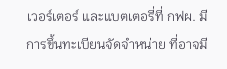เวอร์เตอร์ และแบตเตอรี่ที่ กฟผ. มีการขึ้นทะเบียนจัดจำหน่าย ที่อาจมี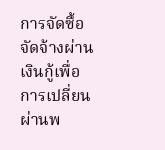การจัดซื้อจัดจ้างผ่านเงินกู้เพื่อการเปลี่ยนผ่านพ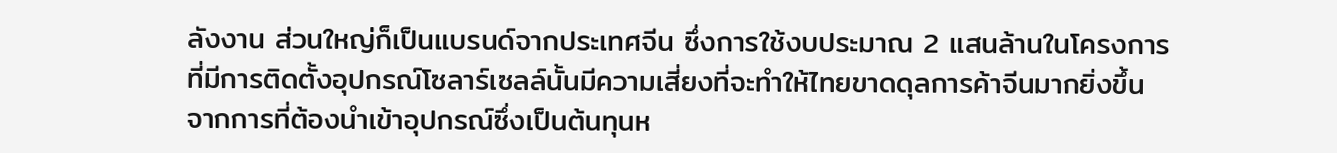ลังงาน ส่วนใหญ่ก็เป็นแบรนด์จากประเทศจีน ซึ่งการใช้งบประมาณ 2 แสนล้านในโครงการที่มีการติดตั้งอุปกรณ์โซลาร์เซลล์นั้นมีความเสี่ยงที่จะทำให้ไทยขาดดุลการค้าจีนมากยิ่งขึ้น จากการที่ต้องนำเข้าอุปกรณ์ซึ่งเป็นต้นทุนห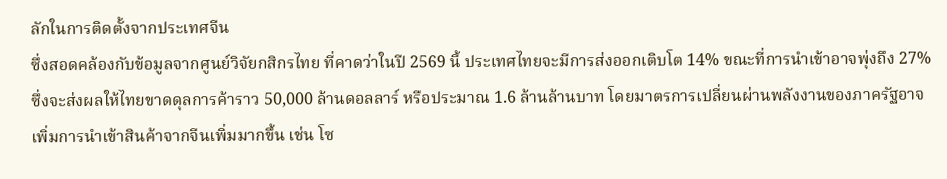ลักในการติดตั้งจากประเทศจีน
ซึ่งสอดคล้องกับข้อมูลจากศูนย์วิจัยกสิกรไทย ที่คาดว่าในปี 2569 นี้ ประเทศไทยจะมีการส่งออกเติบโต 14% ขณะที่การนำเข้าอาจพุ่งถึง 27% ซึ่งจะส่งผลให้ไทยขาดดุลการค้าราว 50,000 ล้านดอลลาร์ หรือประมาณ 1.6 ล้านล้านบาท โดยมาตรการเปลี่ยนผ่านพลังงานของภาครัฐอาจเพิ่มการนำเข้าสินค้าจากจีนเพิ่มมากขึ้น เช่น โซ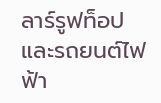ลาร์รูฟท็อปและรถยนต์ไฟฟ้า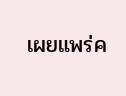เผยแพร่ค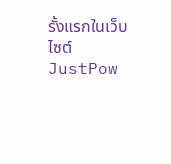รั้งแรกในเว็บไซต์ JustPow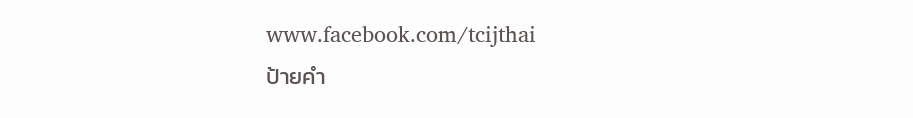www.facebook.com/tcijthai
ป้ายคำ